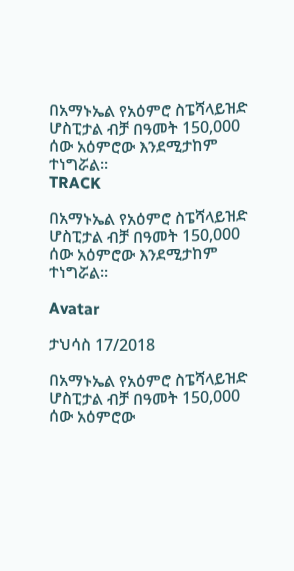በአማኑኤል የአዕምሮ ስፔሻላይዝድ ሆስፒታል ብቻ በዓመት 150,000 ሰው አዕምሮው እንደሚታከም ተነግሯል፡፡
TRACK

በአማኑኤል የአዕምሮ ስፔሻላይዝድ ሆስፒታል ብቻ በዓመት 150,000 ሰው አዕምሮው እንደሚታከም ተነግሯል፡፡

Avatar

ታህሳስ 17/2018

በአማኑኤል የአዕምሮ ስፔሻላይዝድ ሆስፒታል ብቻ በዓመት 150,000 ሰው አዕምሮው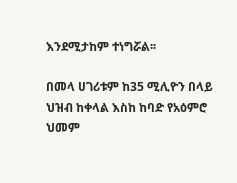እንደሚታከም ተነግሯል፡፡

በመላ ሀገሪቱም ከ35 ሚሊዮን በላይ ህዝብ ከቀላል እስከ ከባድ የአዕምሮ ህመም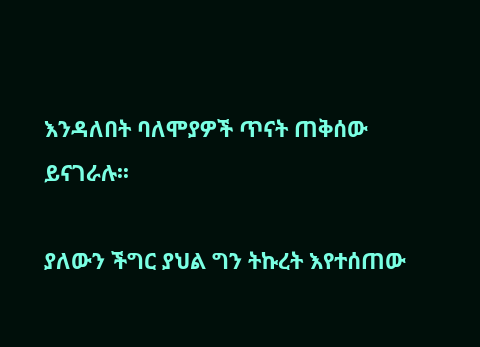እንዳለበት ባለሞያዎች ጥናት ጠቅሰው ይናገራሉ፡፡

ያለውን ችግር ያህል ግን ትኩረት እየተሰጠው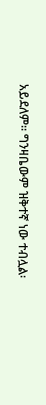አይደለም፡፡ ግንዛቤውም ዝቅተኛ ነው ተብሏል፡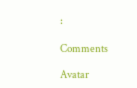፡

Comments

Avatar